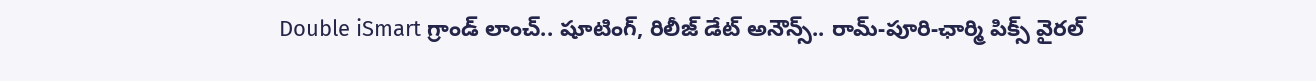Double iSmart గ్రాండ్ లాంచ్.. షూటింగ్, రిలీజ్ డేట్ అనౌన్స్.. రామ్-పూరి-ఛార్మి పిక్స్ వైరల్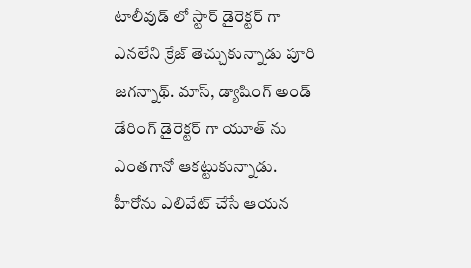టాలీవుడ్ లో స్టార్ డైరెక్టర్ గా ఎనలేని క్రేజ్ తెచ్చుకున్నాడు పూరి జగన్నాథ్. మాస్, డ్యాషింగ్ అండ్ డేరింగ్ డైరెక్టర్ గా యూత్ ను ఎంతగానో ఆకట్టుకున్నాడు. హీరోను ఎలివేట్ చేసే ఆయన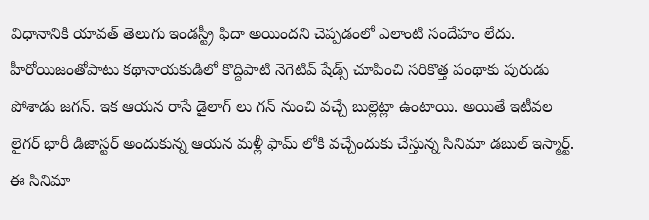విధానానికి యావత్ తెలుగు ఇండస్ట్రీ ఫిదా అయిందని చెప్పడంలో ఎలాంటి సందేహం లేదు. హీరోయిజంతోపాటు కథానాయకుడిలో కొద్దిపాటి నెగెటివ్ షేడ్స్ చూపించి సరికొత్త పంథాకు పురుడు పోశాడు జగన్. ఇక ఆయన రాసే డైలాగ్ లు గన్ నుంచి వచ్చే బుల్లెట్లా ఉంటాయి. అయితే ఇటీవల లైగర్ భారీ డిజాస్టర్ అందుకున్న ఆయన మళ్లీ ఫామ్ లోకి వచ్చేందుకు చేస్తున్న సినిమా డబుల్ ఇస్మార్ట్. ఈ సినిమా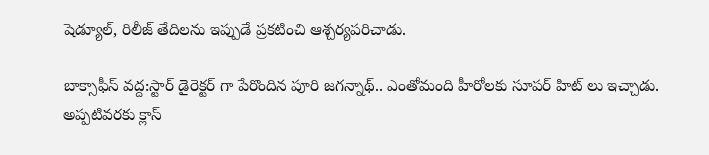షెడ్యూల్, రిలీజ్ తేదిలను ఇప్పుడే ప్రకటించి ఆశ్చర్యపరిచాడు.

బాక్సాఫీస్ వద్ద:స్టార్ డైరెక్టర్ గా పేరొందిన పూరి జగన్నాథ్.. ఎంతోమంది హీరోలకు సూపర్ హిట్ లు ఇచ్చాడు. అప్పటివరకు క్లాస్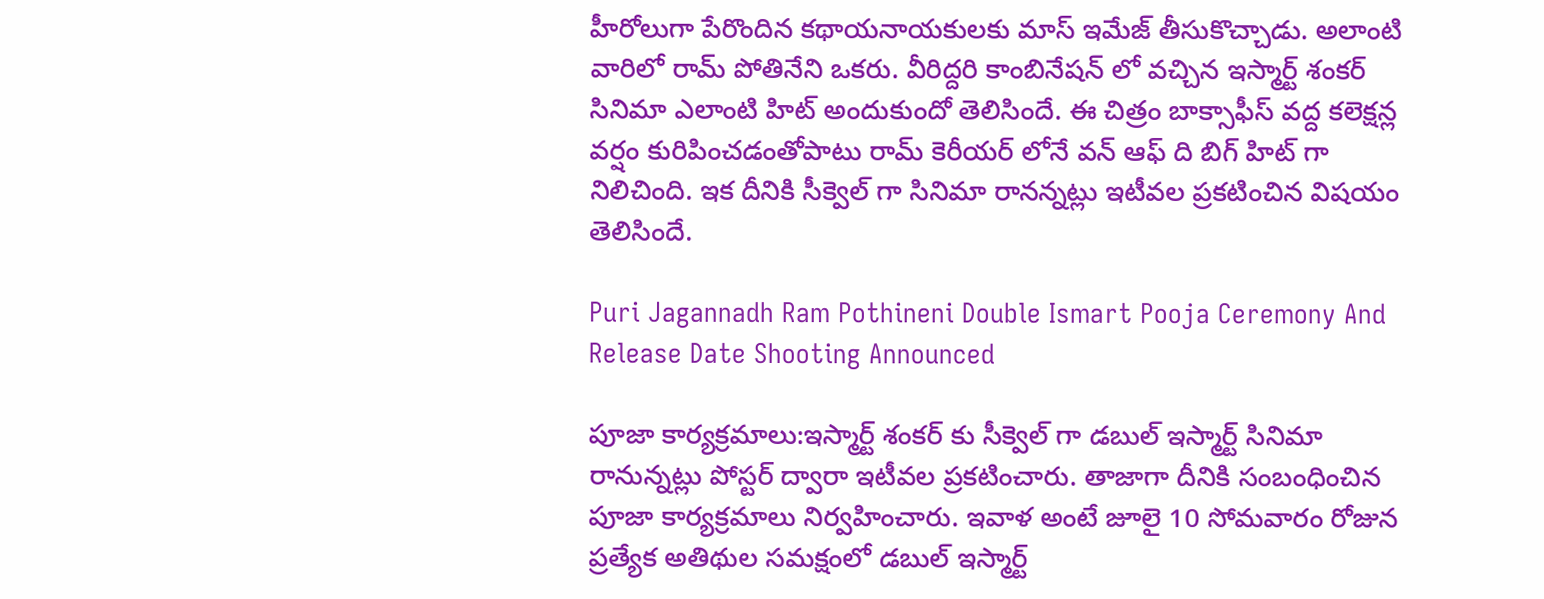హీరోలుగా పేరొందిన కథాయనాయకులకు మాస్ ఇమేజ్ తీసుకొచ్చాడు. అలాంటి వారిలో రామ్ పోతినేని ఒకరు. వీరిద్దరి కాంబినేషన్ లో వచ్చిన ఇస్మార్ట్ శంకర్ సినిమా ఎలాంటి హిట్ అందుకుందో తెలిసిందే. ఈ చిత్రం బాక్సాఫీస్ వద్ద కలెక్షన్ల వర్షం కురిపించడంతోపాటు రామ్‌ కెరీయర్ లోనే వన్ ఆఫ్‌ ది బిగ్ హిట్ గా నిలిచింది. ఇక దీనికి సీక్వెల్ గా సినిమా రానన్నట్లు ఇటీవల ప్రకటించిన విషయం తెలిసిందే.

Puri Jagannadh Ram Pothineni Double Ismart Pooja Ceremony And Release Date Shooting Announced

పూజా కార్యక్రమాలు:ఇస్మార్ట్ శంకర్ కు సీక్వెల్ గా డబుల్ ఇస్మార్ట్ సినిమా రానున్నట్లు పోస్టర్ ద్వారా ఇటీవల ప్రకటించారు. తాజాగా దీనికి సంబంధించిన పూజా కార్యక్రమాలు నిర్వహించారు. ఇవాళ అంటే జూలై 10 సోమవారం రోజున ప్రత్యేక అతిథుల సమక్షంలో డబుల్ ఇస్మార్ట్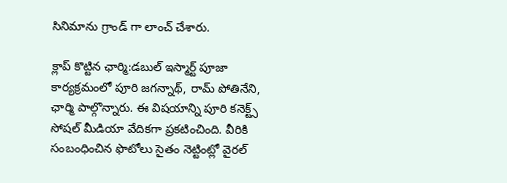సినిమాను గ్రాండ్ గా లాంచ్ చేశారు.

క్లాప్ కొట్టిన ఛార్మి:డబుల్ ఇస్మార్ట్ పూజా కార్యక్రమంలో పూరి జగన్నాథ్, రామ్ పోతినేని, ఛార్మి పాల్గొన్నారు. ఈ విషయాన్ని పూరి కనెక్ట్స్ సోషల్ మీడియా వేదికగా ప్రకటించింది. వీరికి సంబంధించిన ఫొటోలు సైతం నెట్టింట్లో వైరల్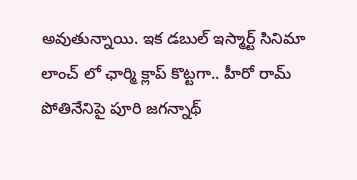అవుతున్నాయి. ఇక డబుల్ ఇస్మార్ట్ సినిమా లాంచ్ లో ఛార్మి క్లాప్ కొట్టగా.. హీరో రామ్ పోతినేనిపై పూరి జగన్నాథ్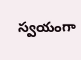స్వయంగా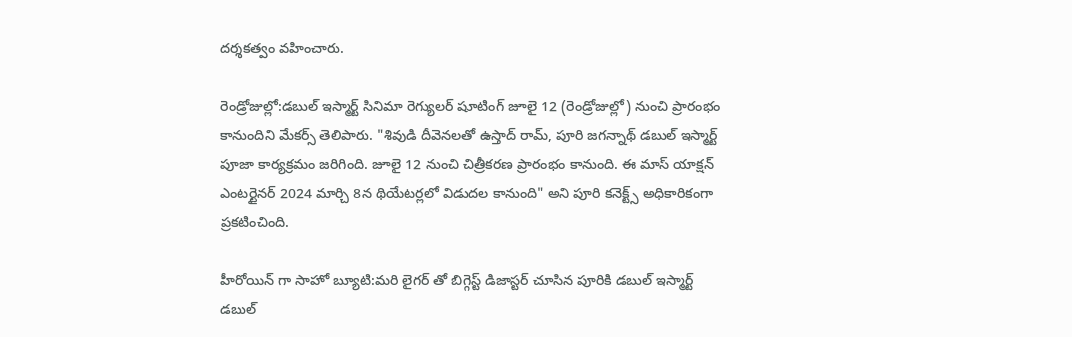దర్శకత్వం వహించారు.

రెండ్రోజుల్లో:డబుల్ ఇస్మార్ట్ సినిమా రెగ్యులర్ షూటింగ్ జూలై 12 (రెండ్రోజుల్లో) నుంచి ప్రారంభం కానుందిని మేకర్స్ తెలిపారు. "శివుడి దీవెనలతో ఉస్తాద్ రామ్, పూరి జగన్నాథ్ డబుల్ ఇస్మార్ట్ పూజా కార్యక్రమం జరిగింది. జూలై 12 నుంచి చిత్రీకరణ ప్రారంభం కానుంది. ఈ మాస్ యాక్షన్ ఎంటర్టైనర్ 2024 మార్చి 8న థియేటర్లలో విడుదల కానుంది" అని పూరి కనెక్ట్స్ అధికారికంగా ప్రకటించింది.

హీరోయిన్ గా సాహో బ్యూటి:మరి లైగర్ తో బిగ్గెస్ట్ డిజాస్టర్ చూసిన పూరికి డబుల్ ఇస్మార్ట్ డబుల్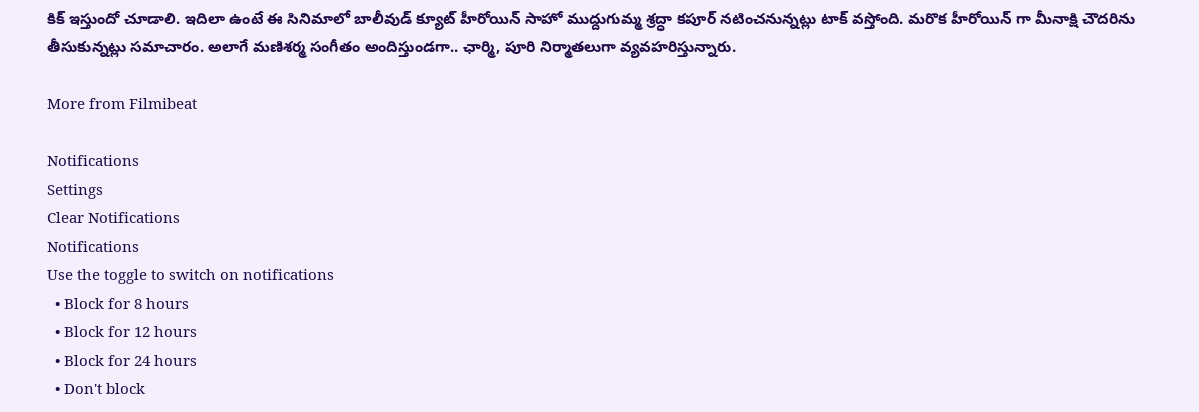కిక్ ఇస్తుందో చూడాలి. ఇదిలా ఉంటే ఈ సినిమాలో బాలీవుడ్ క్యూట్ హీరోయిన్ సాహో ముద్దుగుమ్మ శ్రద్ధా కపూర్ నటించనున్నట్లు టాక్ వస్తోంది. మరొక హీరోయిన్ గా మీనాక్షి చౌదరిను తీసుకున్నట్లు సమాచారం. అలాగే మణిశర్మ సంగీతం అందిస్తుండగా.. ఛార్మి, పూరి నిర్మాతలుగా వ్యవహరిస్తున్నారు.

More from Filmibeat

Notifications
Settings
Clear Notifications
Notifications
Use the toggle to switch on notifications
  • Block for 8 hours
  • Block for 12 hours
  • Block for 24 hours
  • Don't block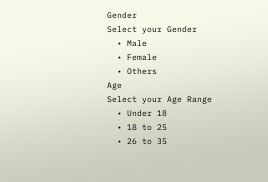Gender
Select your Gender
  • Male
  • Female
  • Others
Age
Select your Age Range
  • Under 18
  • 18 to 25
  • 26 to 35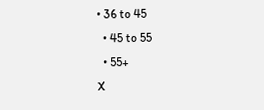• 36 to 45
  • 45 to 55
  • 55+
X